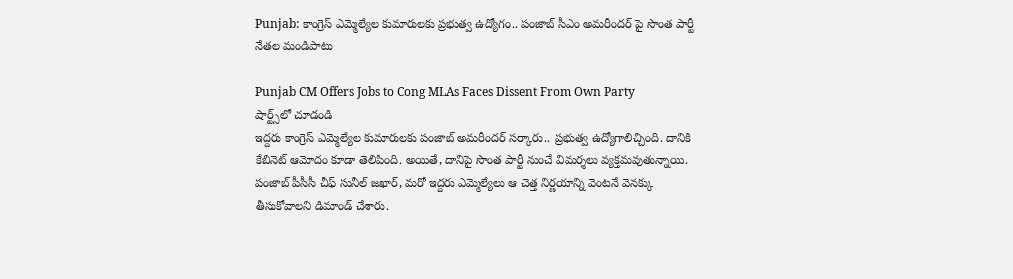Punjab: కాంగ్రెస్ ఎమ్మెల్యేల కుమారులకు ప్రభుత్వ ఉద్యోగం.. పంజాబ్ సీఎం అమరీందర్ పై సొంత పార్టీ నేతల మండిపాటు

Punjab CM Offers Jobs to Cong MLAs Faces Dissent From Own Party
షార్ట్స్‌లో చూడండి
ఇద్దరు కాంగ్రెస్ ఎమ్మెల్యేల కుమారులకు పంజాబ్ అమరీందర్ సర్కారు.. ప్రభుత్వ ఉద్యోగాలిచ్చింది. దానికి కేబినెట్ ఆమోదం కూడా తెలిపింది. అయితే, దానిపై సొంత పార్టీ నుంచే విమర్శలు వ్యక్తమవుతున్నాయి. పంజాబ్ పీసీసీ చీఫ్ సునీల్ జఖార్, మరో ఇద్దరు ఎమ్మెల్యేలు ఆ చెత్త నిర్ణయాన్ని వెంటనే వెనక్కు తీసుకోవాలని డిమాండ్ చేశారు.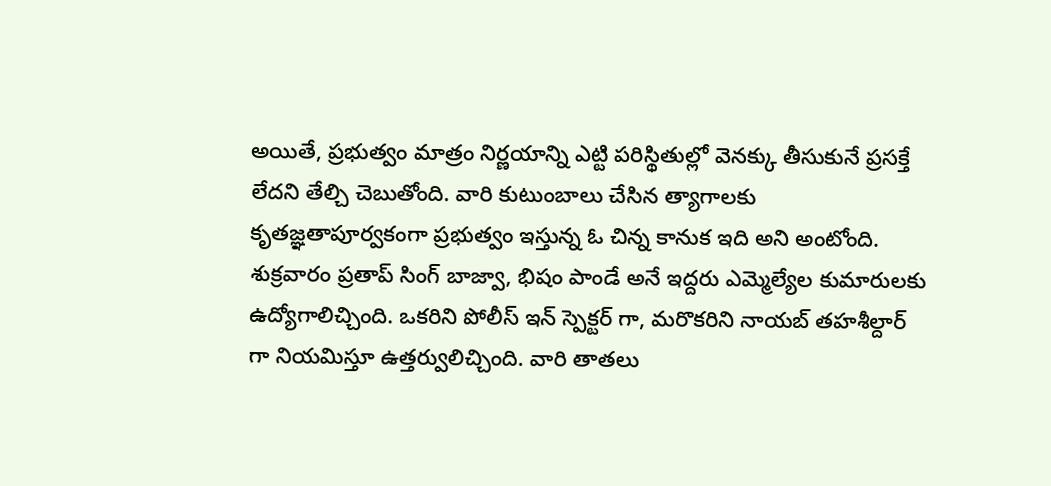అయితే, ప్రభుత్వం మాత్రం నిర్ణయాన్ని ఎట్టి పరిస్థితుల్లో వెనక్కు తీసుకునే ప్రసక్తే లేదని తేల్చి చెబుతోంది. వారి కుటుంబాలు చేసిన త్యాగాలకు కృతజ్ఞతాపూర్వకంగా ప్రభుత్వం ఇస్తున్న ఓ చిన్న కానుక ఇది అని అంటోంది. శుక్రవారం ప్రతాప్ సింగ్ బాజ్వా, భిషం పాండే అనే ఇద్దరు ఎమ్మెల్యేల కుమారులకు ఉద్యోగాలిచ్చింది. ఒకరిని పోలీస్ ఇన్ స్పెక్టర్ గా, మరొకరిని నాయబ్ తహశీల్దార్ గా నియమిస్తూ ఉత్తర్వులిచ్చింది. వారి తాతలు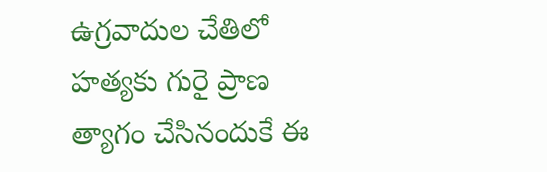ఉగ్రవాదుల చేతిలో హత్యకు గురై ప్రాణ త్యాగం చేసినందుకే ఈ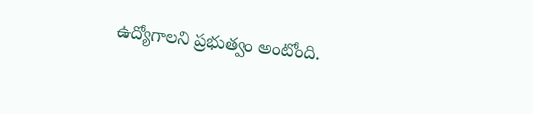ఉద్యోగాలని ప్రభుత్వం అంటోంది.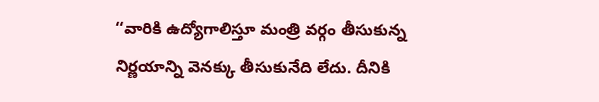‘‘వారికి ఉద్యోగాలిస్తూ మంత్రి వర్గం తీసుకున్న నిర్ణయాన్ని వెనక్కు తీసుకునేది లేదు. దీనికి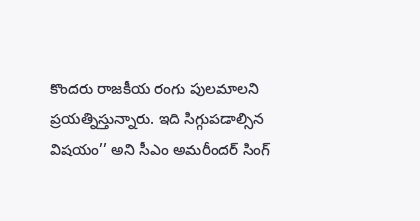కొందరు రాజకీయ రంగు పులమాలని ప్రయత్నిస్తున్నారు. ఇది సిగ్గుపడాల్సిన విషయం’’ అని సీఎం అమరీందర్ సింగ్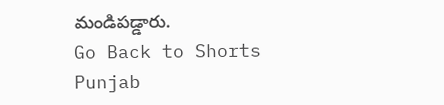మండిపడ్డారు.
Go Back to Shorts
Punjab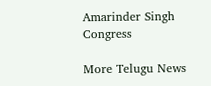Amarinder Singh
Congress

More Telugu News